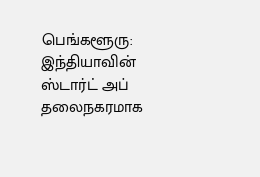பெங்களூரு: இந்தியாவின் ஸ்டார்ட் அப் தலைநகரமாக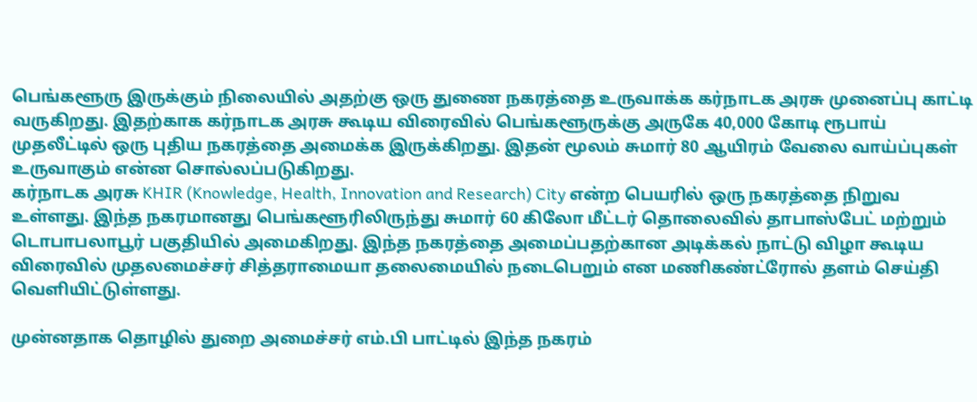பெங்களூரு இருக்கும் நிலையில் அதற்கு ஒரு துணை நகரத்தை உருவாக்க கர்நாடக அரசு முனைப்பு காட்டி வருகிறது. இதற்காக கர்நாடக அரசு கூடிய விரைவில் பெங்களூருக்கு அருகே 40,000 கோடி ரூபாய் முதலீட்டில் ஒரு புதிய நகரத்தை அமைக்க இருக்கிறது. இதன் மூலம் சுமார் 80 ஆயிரம் வேலை வாய்ப்புகள் உருவாகும் என்ன சொல்லப்படுகிறது.
கர்நாடக அரசு KHIR (Knowledge, Health, Innovation and Research) City என்ற பெயரில் ஒரு நகரத்தை நிறுவ உள்ளது. இந்த நகரமானது பெங்களூரிலிருந்து சுமார் 60 கிலோ மீட்டர் தொலைவில் தாபாஸ்பேட் மற்றும் டொபாபலாபூர் பகுதியில் அமைகிறது. இந்த நகரத்தை அமைப்பதற்கான அடிக்கல் நாட்டு விழா கூடிய விரைவில் முதலமைச்சர் சித்தராமையா தலைமையில் நடைபெறும் என மணிகண்ட்ரோல் தளம் செய்தி வெளியிட்டுள்ளது.

முன்னதாக தொழில் துறை அமைச்சர் எம்.பி பாட்டில் இந்த நகரம்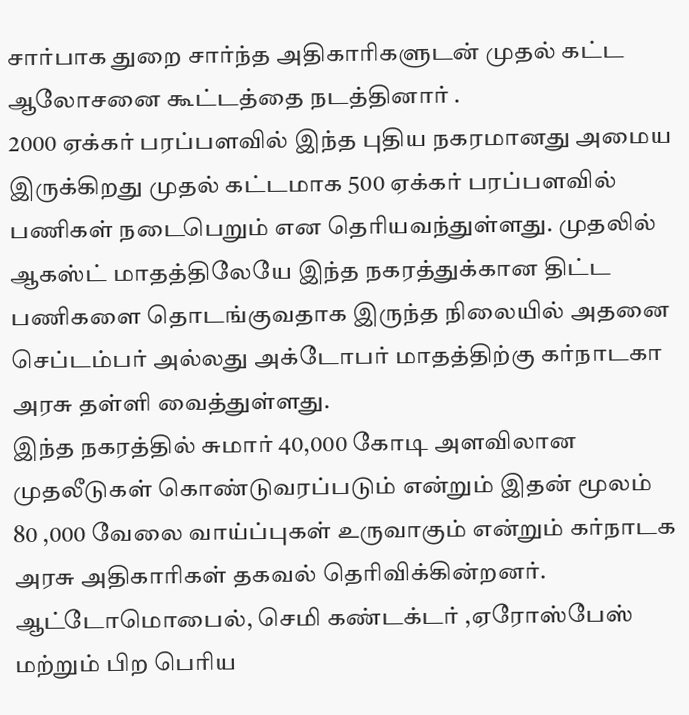சார்பாக துறை சார்ந்த அதிகாரிகளுடன் முதல் கட்ட ஆலோசனை கூட்டத்தை நடத்தினார் .
2000 ஏக்கர் பரப்பளவில் இந்த புதிய நகரமானது அமைய இருக்கிறது முதல் கட்டமாக 500 ஏக்கர் பரப்பளவில் பணிகள் நடைபெறும் என தெரியவந்துள்ளது. முதலில் ஆகஸ்ட் மாதத்திலேயே இந்த நகரத்துக்கான திட்ட பணிகளை தொடங்குவதாக இருந்த நிலையில் அதனை செப்டம்பர் அல்லது அக்டோபர் மாதத்திற்கு கர்நாடகா அரசு தள்ளி வைத்துள்ளது.
இந்த நகரத்தில் சுமார் 40,000 கோடி அளவிலான முதலீடுகள் கொண்டுவரப்படும் என்றும் இதன் மூலம் 80 ,000 வேலை வாய்ப்புகள் உருவாகும் என்றும் கர்நாடக அரசு அதிகாரிகள் தகவல் தெரிவிக்கின்றனர்.
ஆட்டோமொபைல், செமி கண்டக்டர் ,ஏரோஸ்பேஸ் மற்றும் பிற பெரிய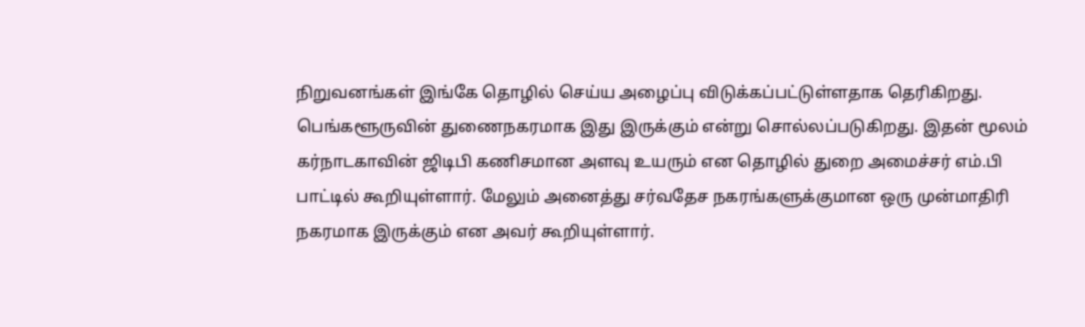நிறுவனங்கள் இங்கே தொழில் செய்ய அழைப்பு விடுக்கப்பட்டுள்ளதாக தெரிகிறது. பெங்களூருவின் துணைநகரமாக இது இருக்கும் என்று சொல்லப்படுகிறது. இதன் மூலம் கர்நாடகாவின் ஜிடிபி கணிசமான அளவு உயரும் என தொழில் துறை அமைச்சர் எம்.பி பாட்டில் கூறியுள்ளார். மேலும் அனைத்து சர்வதேச நகரங்களுக்குமான ஒரு முன்மாதிரி நகரமாக இருக்கும் என அவர் கூறியுள்ளார்.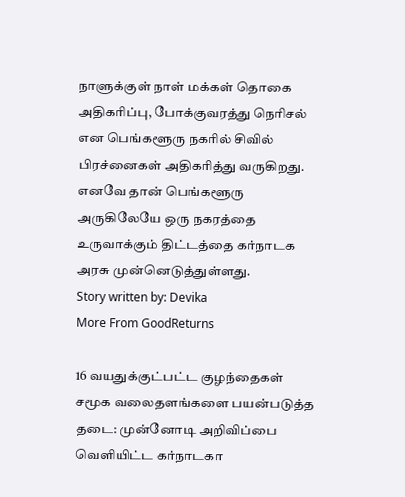நாளுக்குள் நாள் மக்கள் தொகை அதிகரிப்பு, போக்குவரத்து நெரிசல் என பெங்களூரு நகரில் சிவில் பிரச்னைகள் அதிகரித்து வருகிறது. எனவே தான் பெங்களூரு அருகிலேயே ஒரு நகரத்தை உருவாக்கும் திட்டத்தை கர்நாடக அரசு முன்னெடுத்துள்ளது.
Story written by: Devika
More From GoodReturns

16 வயதுக்குட்பட்ட குழந்தைகள் சமூக வலைதளங்களை பயன்படுத்த தடை: முன்னோடி அறிவிப்பை வெளியிட்ட கர்நாடகா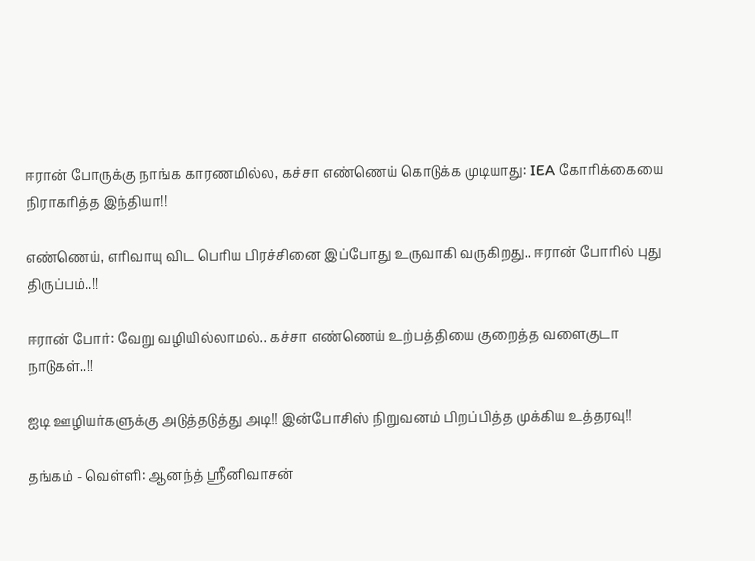ஈரான் போருக்கு நாங்க காரணமில்ல, கச்சா எண்ணெய் கொடுக்க முடியாது: IEA கோரிக்கையை நிராகரித்த இந்தியா!!

எண்ணெய், எரிவாயு விட பெரிய பிரச்சினை இப்போது உருவாகி வருகிறது.. ஈரான் போரில் புது திருப்பம்..!!

ஈரான் போர்: வேறு வழியில்லாமல்.. கச்சா எண்ணெய் உற்பத்தியை குறைத்த வளைகுடா நாடுகள்..!!

ஐடி ஊழியர்களுக்கு அடுத்தடுத்து அடி!! இன்போசிஸ் நிறுவனம் பிறப்பித்த முக்கிய உத்தரவு!!

தங்கம் - வெள்ளி: ஆனந்த் ஸ்ரீனிவாசன்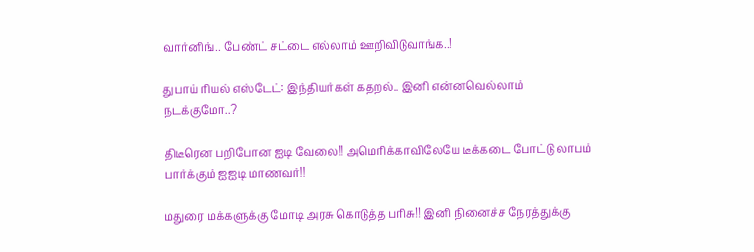வார்னிங்.. பேண்ட் சட்டை எல்லாம் ஊறிவிடுவாங்க..!

துபாய் ரியல் எஸ்டேட்: இந்தியர்கள் கதறல்.. இனி என்னவெல்லாம் நடக்குமோ..?

திடீரென பறிபோன ஐடி வேலை!! அமெரிக்காவிலேயே டீக்கடை போட்டு லாபம் பார்க்கும் ஐஐடி மாணவர்!!

மதுரை மக்களுக்கு மோடி அரசு கொடுத்த பரிசு!! இனி நினைச்ச நேரத்துக்கு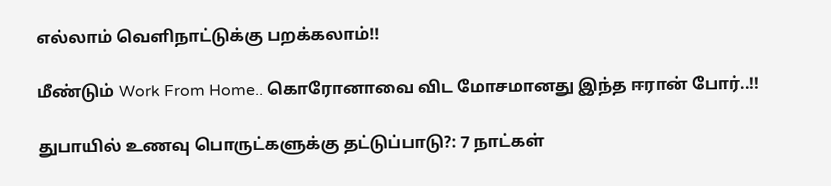எல்லாம் வெளிநாட்டுக்கு பறக்கலாம்!!

மீண்டும் Work From Home.. கொரோனாவை விட மோசமானது இந்த ஈரான் போர்..!!

துபாயில் உணவு பொருட்களுக்கு தட்டுப்பாடு?: 7 நாட்கள்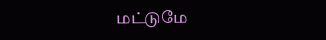மட்டுமே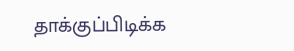தாக்குப்பிடிக்க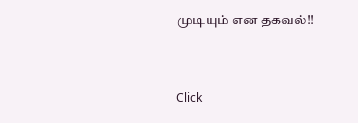முடியும் என தகவல்!!



Click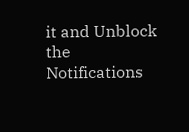it and Unblock the Notifications